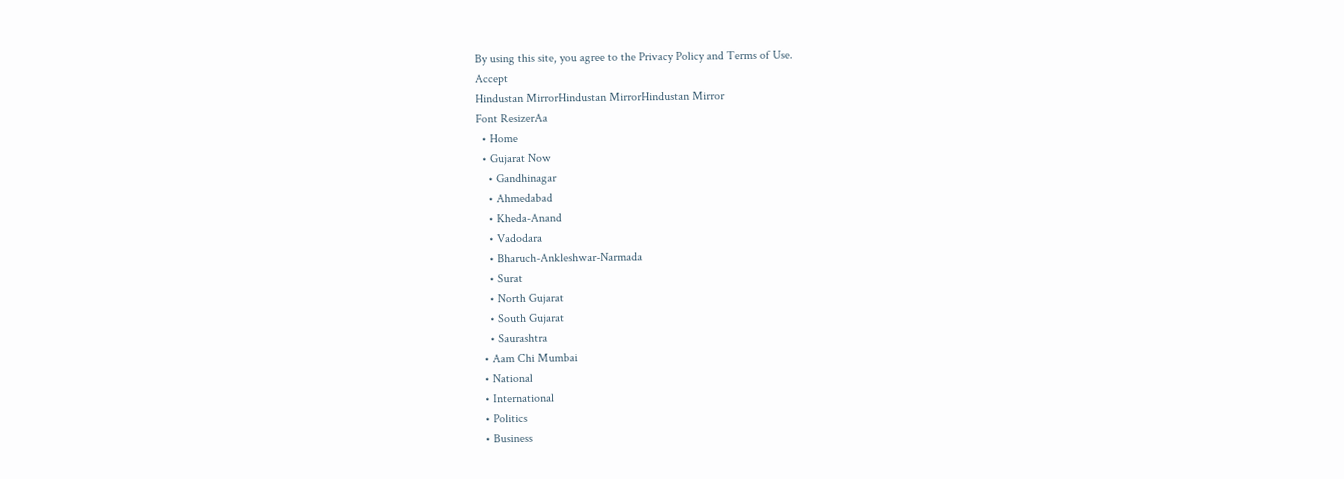By using this site, you agree to the Privacy Policy and Terms of Use.
Accept
Hindustan MirrorHindustan MirrorHindustan Mirror
Font ResizerAa
  • Home
  • Gujarat Now
    • Gandhinagar
    • Ahmedabad
    • Kheda-Anand
    • Vadodara
    • Bharuch-Ankleshwar-Narmada
    • Surat
    • North Gujarat
    • South Gujarat
    • Saurashtra
  • Aam Chi Mumbai
  • National
  • International
  • Politics
  • Business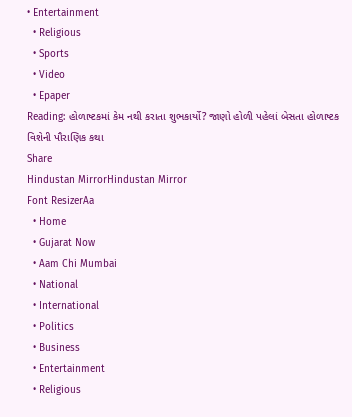• Entertainment
  • Religious
  • Sports
  • Video
  • Epaper
Reading: હોળાષ્ટકમાં કેમ નથી કરાતા શુભકાર્યો? જાણો હોળી પહેલાં બેસતા હોળાષ્ટક વિશેની પૌરાણિક કથા
Share
Hindustan MirrorHindustan Mirror
Font ResizerAa
  • Home
  • Gujarat Now
  • Aam Chi Mumbai
  • National
  • International
  • Politics
  • Business
  • Entertainment
  • Religious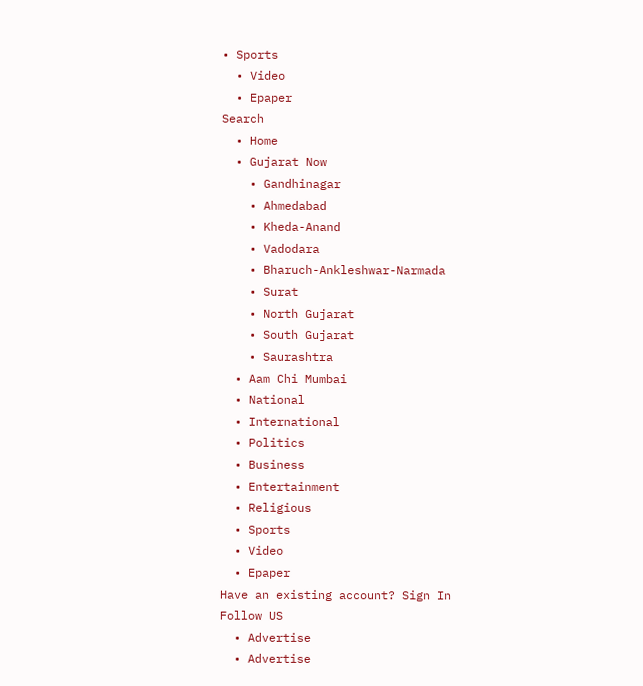• Sports
  • Video
  • Epaper
Search
  • Home
  • Gujarat Now
    • Gandhinagar
    • Ahmedabad
    • Kheda-Anand
    • Vadodara
    • Bharuch-Ankleshwar-Narmada
    • Surat
    • North Gujarat
    • South Gujarat
    • Saurashtra
  • Aam Chi Mumbai
  • National
  • International
  • Politics
  • Business
  • Entertainment
  • Religious
  • Sports
  • Video
  • Epaper
Have an existing account? Sign In
Follow US
  • Advertise
  • Advertise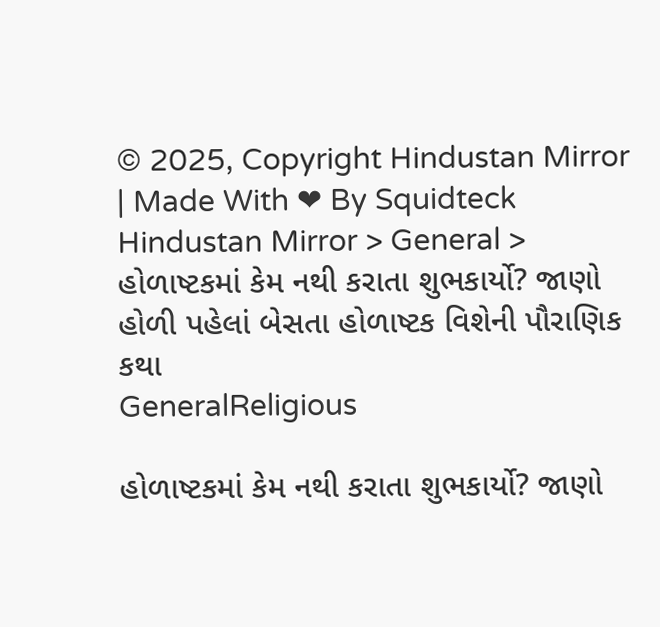© 2025, Copyright Hindustan Mirror | Made With ❤ By Squidteck
Hindustan Mirror > General > હોળાષ્ટકમાં કેમ નથી કરાતા શુભકાર્યો? જાણો હોળી પહેલાં બેસતા હોળાષ્ટક વિશેની પૌરાણિક કથા
GeneralReligious

હોળાષ્ટકમાં કેમ નથી કરાતા શુભકાર્યો? જાણો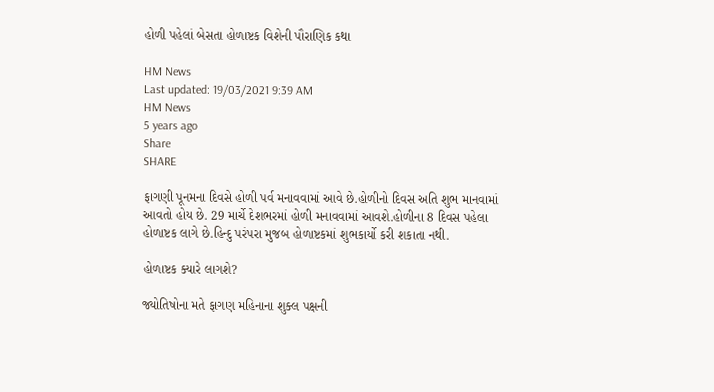હોળી પહેલાં બેસતા હોળાષ્ટક વિશેની પૌરાણિક કથા

HM News
Last updated: 19/03/2021 9:39 AM
HM News
5 years ago
Share
SHARE

ફાગણી પૂનમના દિવસે હોળી પર્વ મનાવવામાં આવે છે.હોળીનો દિવસ અતિ શુભ માનવામાં આવતો હોય છે. 29 માર્ચે દેશભરમાં હોળી મનાવવામાં આવશે.હોળીના 8 દિવસ પહેલા હોળાષ્ટક લાગે છે.હિન્દુ પરંપરા મુજબ હોળાષ્ટકમાં શુભકાર્યો કરી શકાતા નથી.

હોળાષ્ટક ક્યારે લાગશે?

જ્યોતિષોના મતે ફાગણ મહિનાના શુક્લ પક્ષની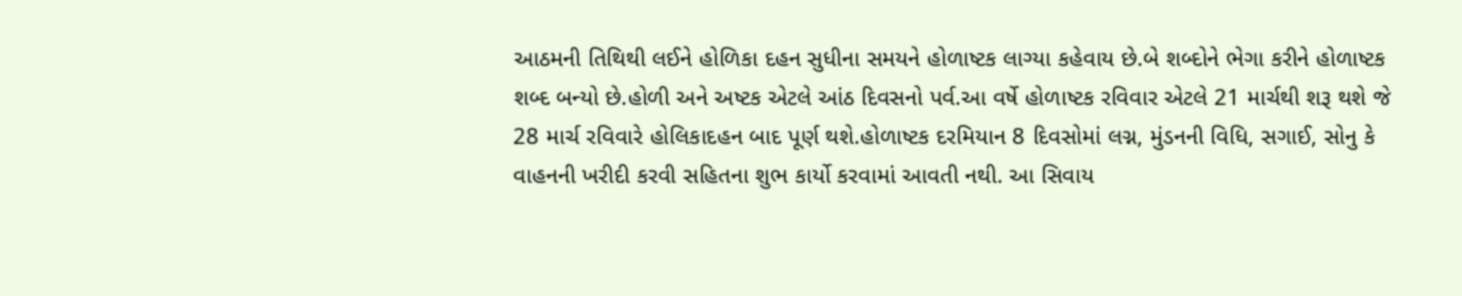આઠમની તિથિથી લઈને હોળિકા દહન સુધીના સમયને હોળાષ્ટક લાગ્યા કહેવાય છે.બે શબ્દોને ભેગા કરીને હોળાષ્ટક શબ્દ બન્યો છે.હોળી અને અષ્ટક એટલે આંઠ દિવસનો પર્વ.આ વર્ષે હોળાષ્ટક રવિવાર એટલે 21 માર્ચથી શરૂ થશે જે 28 માર્ચ રવિવારે હોલિકાદહન બાદ પૂર્ણ થશે.હોળાષ્ટક દરમિયાન 8 દિવસોમાં લગ્ન, મુંડનની વિધિ, સગાઈ, સોનુ કે વાહનની ખરીદી કરવી સહિતના શુભ કાર્યો કરવામાં આવતી નથી. આ સિવાય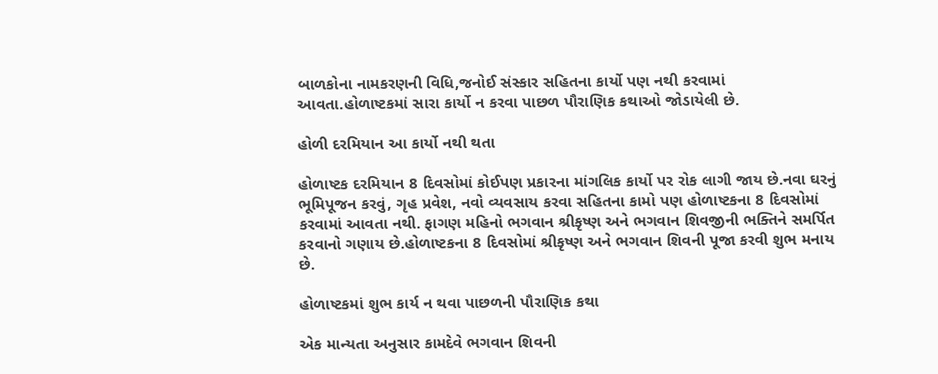બાળકોના નામકરણની વિધિ,જનોઈ સંસ્કાર સહિતના કાર્યો પણ નથી કરવામાં આવતા.હોળાષ્ટકમાં સારા કાર્યો ન કરવા પાછળ પૌરાણિક કથાઓ જોડાયેલી છે.

હોળી દરમિયાન આ કાર્યો નથી થતા

હોળાષ્ટક દરમિયાન 8 દિવસોમાં કોઈપણ પ્રકારના માંગલિક કાર્યો પર રોક લાગી જાય છે.નવા ઘરનું ભૂમિપૂજન કરવું, ગૃહ પ્રવેશ, નવો વ્યવસાય કરવા સહિતના કામો પણ હોળાષ્ટકના 8 દિવસોમાં કરવામાં આવતા નથી. ફાગણ મહિનો ભગવાન શ્રીકૃષ્ણ અને ભગવાન શિવજીની ભક્તિને સમર્પિત કરવાનો ગણાય છે.હોળાષ્ટકના 8 દિવસોમાં શ્રીકૃષ્ણ અને ભગવાન શિવની પૂજા કરવી શુભ મનાય છે.

હોળાષ્ટકમાં શુભ કાર્ય ન થવા પાછળની પૌરાણિક કથા

એક માન્યતા અનુસાર કામદેવે ભગવાન શિવની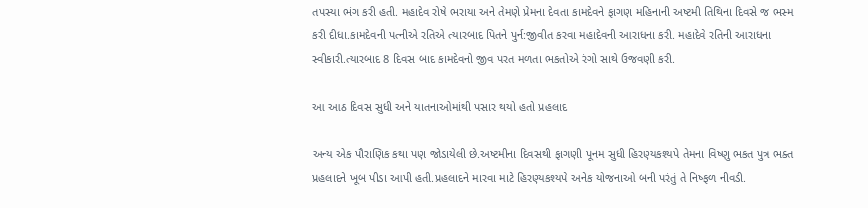તપસ્યા ભંગ કરી હતી. મહાદેવ રોષે ભરાયા અને તેમણે પ્રેમના દેવતા કામદેવને ફાગણ મહિનાની અષ્ટમી તિથિના દિવસે જ ભસ્મ કરી દીધા.કામદેવની પત્નીએ રતિએ ત્યારબાદ પિતને પુર્ન:જીવીત કરવા મહાદેવની આરાધના કરી. મહાદેવે રતિની આરાધના સ્વીકારી.ત્યારબાદ 8 દિવસ બાદ કામદેવનો જીવ પરત મળતા ભકતોએ રંગો સાથે ઉજવણી કરી.

આ આઠ દિવસ સુધી અને યાતનાઓમાંથી પસાર થયો હતો પ્રહલાદ

અન્ય એક પૌરાણિક કથા પણ જોડાયેલી છે.અષ્ટમીના દિવસથી ફાગણી પૂનમ સુધી હિરણ્યકશ્યપે તેમના વિષ્ણુ ભકત પુત્ર ભક્ત પ્રહલાદને ખૂબ પીડા આપી હતી.પ્રહલાદને મારવા માટે હિરણ્યકશ્યપે અનેક યોજનાઓ બની પરંતું તે નિષ્ફળ નીવડી.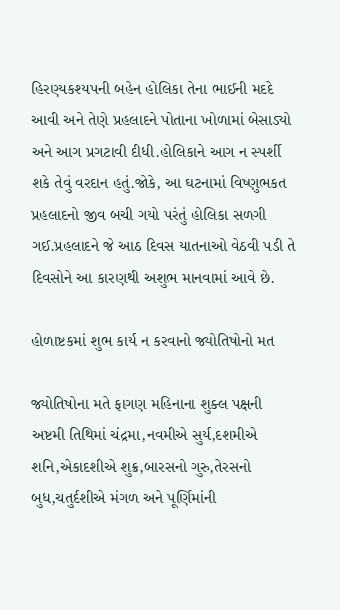હિરણ્યકશ્યપની બહેન હોલિકા તેના ભાઈની મદદે આવી અને તેણે પ્રહલાદને પોતાના ખોળામાં બેસાડ્યો અને આગ પ્રગટાવી દીધી.હોલિકાને આગ ન સ્પર્શી શકે તેવું વરદાન હતું.જોકે, આ ઘટનામાં વિષ્ણુભકત પ્રહલાદનો જીવ બચી ગયો પરંતું હોલિકા સળગી ગઈ.પ્રહલાદને જે આઠ દિવસ યાતનાઓ વેઠવી પડી તે દિવસોને આ કારણથી અશુભ માનવામાં આવે છે.

હોળાષ્ટકમાં શુભ કાર્ય ન કરવાનો જ્યોતિષોનો મત

જ્યોતિષોના મતે ફાગણ મહિનાના શુક્લ પક્ષની અષ્ટમી તિથિમાં ચંદ્રમા,નવમીએ સુર્ય,દશમીએ શનિ,એકાદશીએ શુક્ર,બારસનો ગુરુ,તેરસનો બુધ,ચતુર્દશીએ મંગળ અને પૂર્ણિમાંની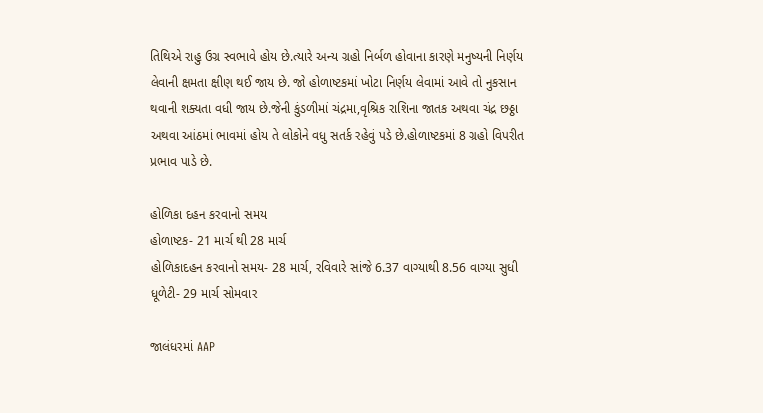તિથિએ રાહુ ઉગ્ર સ્વભાવે હોય છે.ત્યારે અન્ય ગ્રહો નિર્બળ હોવાના કારણે મનુષ્યની નિર્ણય લેવાની ક્ષમતા ક્ષીણ થઈ જાય છે. જો હોળાષ્ટકમાં ખોટા નિર્ણય લેવામાં આવે તો નુકસાન થવાની શક્યતા વધી જાય છે.જેની કુંડળીમાં ચંદ્રમા,વૃશ્રિક રાશિના જાતક અથવા ચંદ્ર છઠ્ઠા અથવા આંઠમાં ભાવમાં હોય તે લોકોને વધુ સતર્ક રહેવું પડે છે.હોળાષ્ટકમાં 8 ગ્રહો વિપરીત પ્રભાવ પાડે છે.

હોળિકા દહન કરવાનો સમય
હોળાષ્ટક- 21 માર્ચ થી 28 માર્ચ
હોળિકાદહન કરવાનો સમય- 28 માર્ચ, રવિવારે સાંજે 6.37 વાગ્યાથી 8.56 વાગ્યા સુધી
ધૂળેટી- 29 માર્ચ સોમવાર

જાલંધરમાં AAP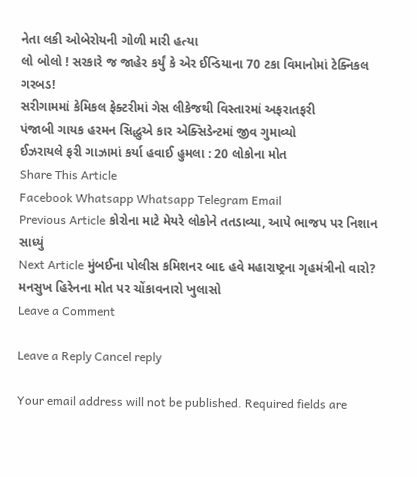નેતા લકી ઓબેરોયની ગોળી મારી હત્યા
લો બોલો ! સરકારે જ જાહેર કર્યું કે એર ઈન્ડિયાના 70 ટકા વિમાનોમાં ટેક્નિકલ ગરબડ!
સરીગામમાં કેમિકલ ફેક્ટરીમાં ગેસ લીકેજથી વિસ્તારમાં અફરાતફરી
પંજાબી ગાયક હરમન સિદ્ધુએ કાર એક્સિડેન્ટમાં જીવ ગુમાવ્યો
ઈઝરાયલે ફરી ગાઝામાં કર્યા હવાઈ હુમલા : 20 લોકોના મોત
Share This Article
Facebook Whatsapp Whatsapp Telegram Email
Previous Article કોરોના માટે મેયરે લોકોને તતડાવ્યા, આપે ભાજપ પર નિશાન સાધ્યું
Next Article મુંબઈના પોલીસ કમિશનર બાદ હવે મહારાષ્ટ્રના ગૃહમંત્રીનો વારો? મનસુખ હિરેનના મોત પર ચોંકાવનારો ખુલાસો
Leave a Comment

Leave a Reply Cancel reply

Your email address will not be published. Required fields are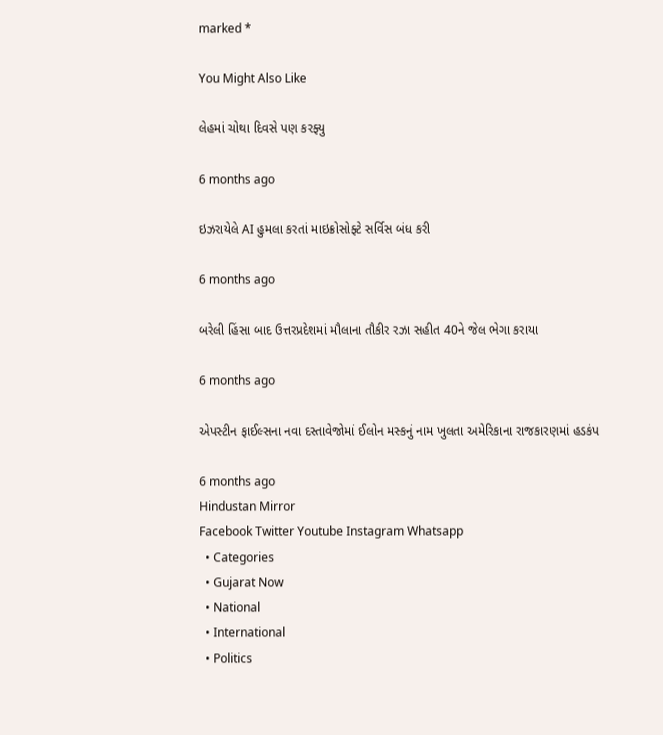marked *

You Might Also Like

લેહમાં ચોથા દિવસે પણ કરફ્યુ

6 months ago

ઇઝરાયેલે AI હુમલા કરતાં માઇક્રોસોફ્ટે સર્વિસ બંધ કરી

6 months ago

બરેલી હિંસા બાદ ઉત્તરપ્રદેશમાં મૌલાના તૌકીર રઝા સહીત 40ને જેલ ભેગા કરાયા

6 months ago

એપસ્ટીન ફાઈલ્સના નવા દસ્તાવેજોમાં ઈલોન મસ્કનું નામ ખુલતા અમેરિકાના રાજકારણમાં હડકંપ

6 months ago
Hindustan Mirror
Facebook Twitter Youtube Instagram Whatsapp
  • Categories
  • Gujarat Now
  • National
  • International
  • Politics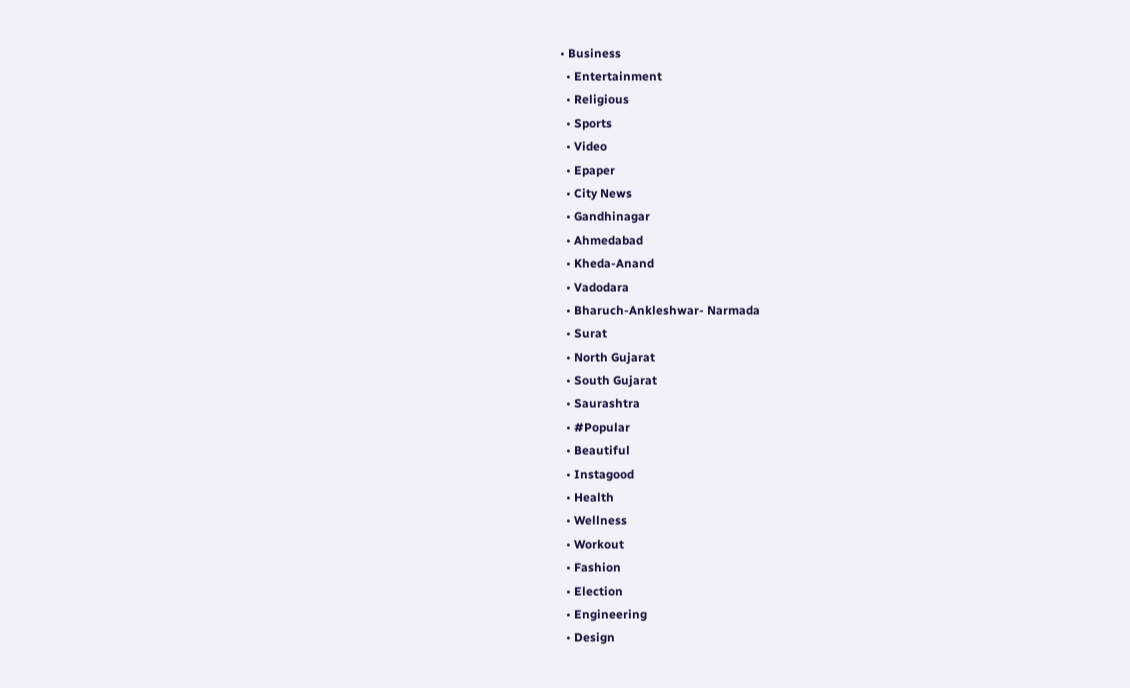• Business
  • Entertainment
  • Religious
  • Sports
  • Video
  • Epaper
  • City News
  • Gandhinagar
  • Ahmedabad
  • Kheda-Anand
  • Vadodara
  • Bharuch-Ankleshwar- Narmada
  • Surat
  • North Gujarat
  • South Gujarat
  • Saurashtra
  • #Popular
  • Beautiful
  • Instagood
  • Health
  • Wellness
  • Workout
  • Fashion
  • Election
  • Engineering
  • Design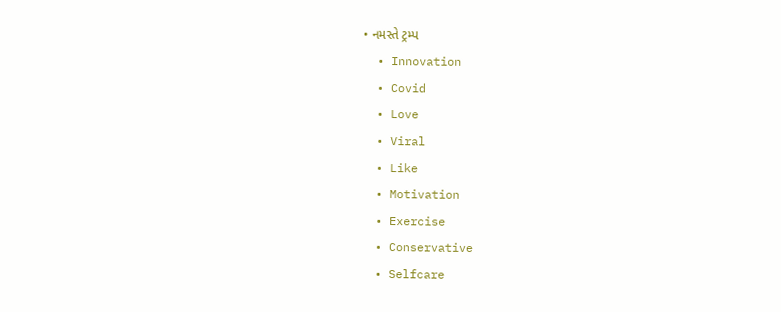• નમસ્તે ટ્રમ્પ
  • Innovation
  • Covid
  • Love
  • Viral
  • Like
  • Motivation
  • Exercise
  • Conservative
  • Selfcare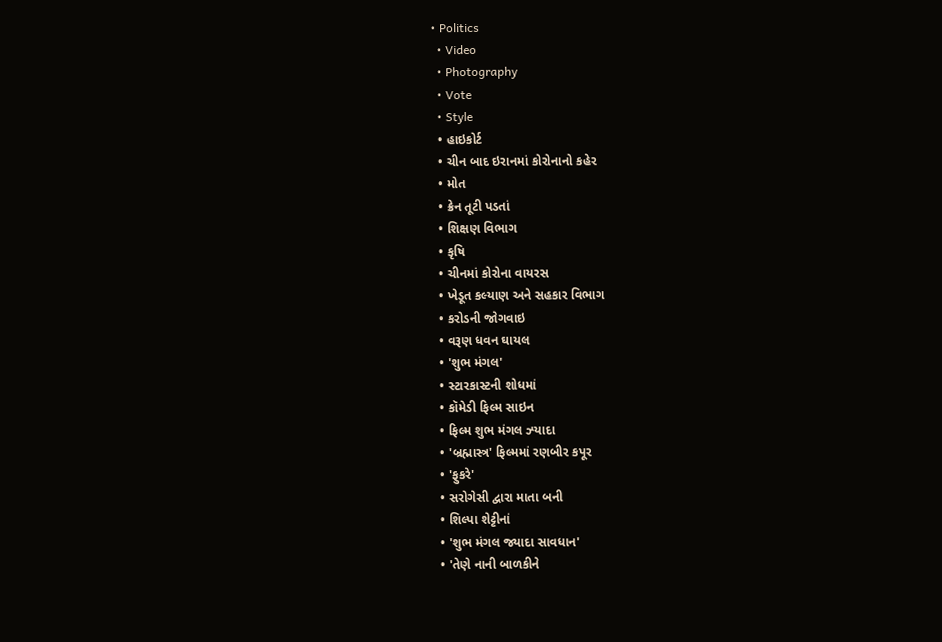• Politics
  • Video
  • Photography
  • Vote
  • Style
  • હાઇકોર્ટ
  • ચીન બાદ ઇરાનમાં કોરોનાનો કહેર
  • મોત
  • ક્રેન તૂટી પડતાં
  • શિક્ષણ વિભાગ
  • કૃષિ
  • ચીનમાં કોરોના વાયરસ
  • ખેડૂત કલ્યાણ અને સહકાર વિભાગ
  • કરોડની જોગવાઇ
  • વરૂણ ધવન ઘાયલ
  • 'શુભ મંગલ'
  • સ્ટારકાસ્ટની શોધમાં
  • કૉમેડી ફિલ્મ સાઇન
  • ફિલ્મ શુભ મંગલ ઝ્યાદા
  • 'બ્રહ્માસ્ત્ર' ફિલ્મમાં રણબીર કપૂર
  • 'ફુકરે'
  • સરોગેસી દ્વારા માતા બની
  • શિલ્પા શેટ્ટીનાં
  • 'શુભ મંગલ જ્યાદા સાવધાન'
  • 'તેણે નાની બાળકીને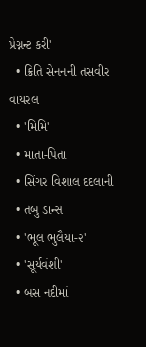પ્રેગ્નન્ટ કરી'
  • ક્રિતિ સેનનની તસવીર વાયરલ
  • 'મિમિ'
  • માતા-પિતા
  • સિંગર વિશાલ દદલાની
  • તબુ ડાન્સ
  • 'ભૂલ ભુલૈયા-૨'
  • 'સૂર્યવંશી'
  • બસ નદીમાં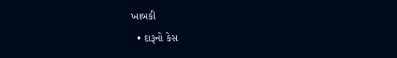ખાબકી
  • દારૂનો કેસ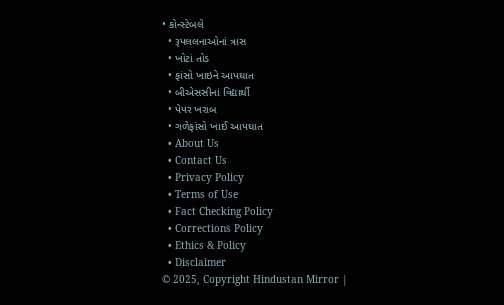• કોન્સ્ટેબલે
  • રૂપલલનાઓનાં ત્રાસ
  • ખોટાં તોડ
  • ફાંસો ખાઇને આપઘાત
  • બીએસસીનાં વિદ્યાર્થી
  • પેપર ખરાબ
  • ગળેફાંસો ખાઈ આપઘાત
  • About Us
  • Contact Us
  • Privacy Policy
  • Terms of Use
  • Fact Checking Policy
  • Corrections Policy
  • Ethics & Policy
  • Disclaimer
© 2025, Copyright Hindustan Mirror |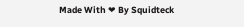Made With ❤ By Squidteck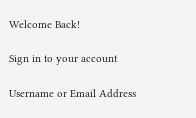Welcome Back!

Sign in to your account

Username or Email Address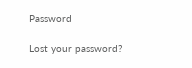Password

Lost your password?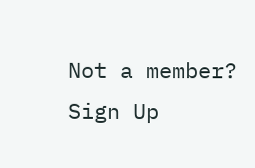Not a member? Sign Up